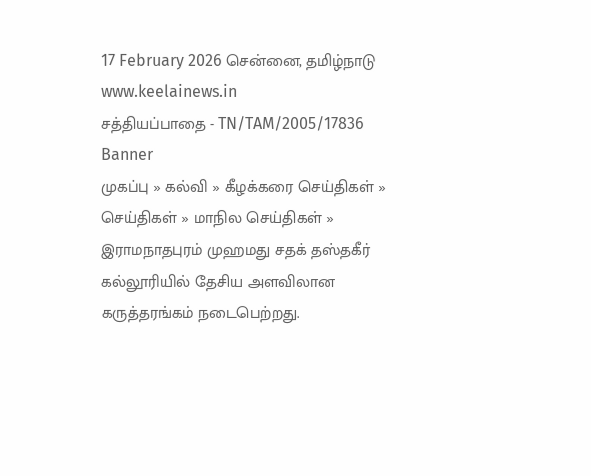17 February 2026 சென்னை, தமிழ்நாடு
www.keelainews.in
சத்தியப்பாதை - TN/TAM/2005/17836
Banner
முகப்பு » கல்வி » கீழக்கரை செய்திகள் » செய்திகள் » மாநில செய்திகள் » இராமநாதபுரம் முஹமது சதக் தஸ்தகீர் கல்லூரியில் தேசிய அளவிலான கருத்தரங்கம் நடைபெற்றது.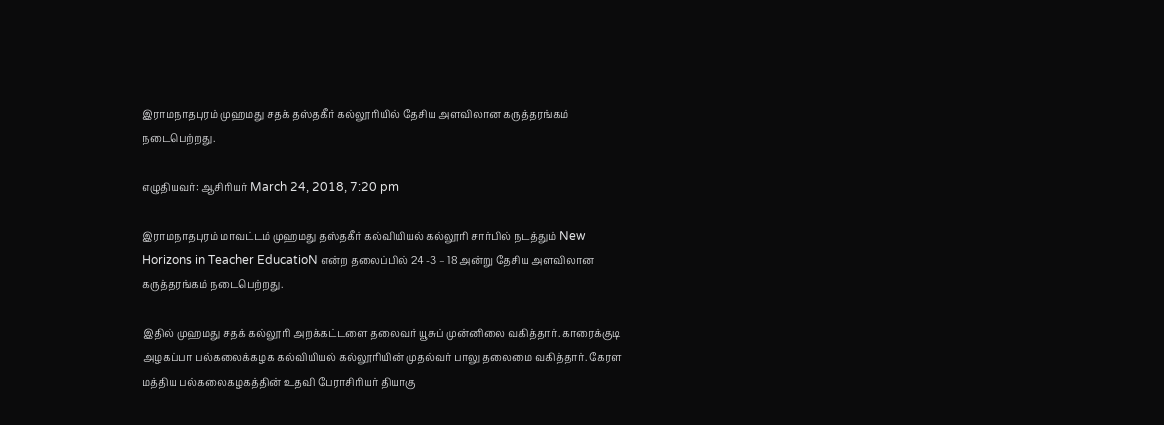இராமநாதபுரம் முஹமது சதக் தஸ்தகீர் கல்லூரியில் தேசிய அளவிலான கருத்தரங்கம் நடைபெற்றது.

எழுதியவர்: ஆசிரியர் March 24, 2018, 7:20 pm

இராமநாதபுரம் மாவட்டம் முஹமது தஸ்தகீர் கல்வியியல் கல்லூரி சார்பில் நடத்தும் New Horizons in Teacher EducatioN என்ற தலைப்பில் 24 -3 – 18 அன்று தேசிய அளவிலான கருத்தரங்கம் நடைபெற்றது.

இதில் முஹமது சதக் கல்லூரி அறக்கட்டளை தலைவர் யூசுப் முன்னிலை வகித்தார். காரைக்குடி அழகப்பா பல்கலைக்கழக கல்வியியல் கல்லூரியின் முதல்வர் பாலு தலைமை வகித்தார். கேரள மத்திய பல்கலைகழகத்தின் உதவி பேராசிரியர் தியாகு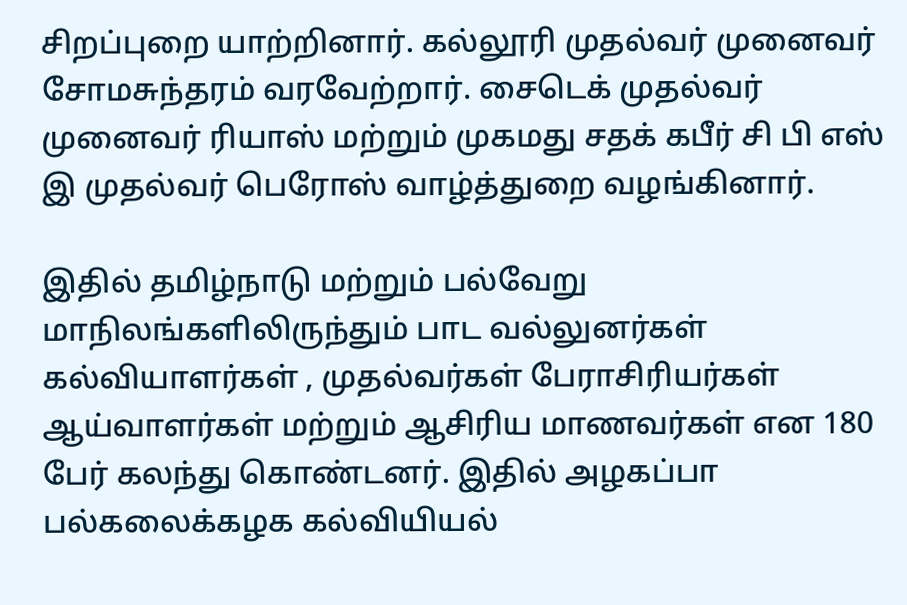சிறப்புறை யாற்றினார். கல்லூரி முதல்வர் முனைவர் சோமசுந்தரம் வரவேற்றார். சைடெக் முதல்வர் முனைவர் ரியாஸ் மற்றும் முகமது சதக் கபீர் சி பி எஸ் இ முதல்வர் பெரோஸ் வாழ்த்துறை வழங்கினார்.

இதில் தமிழ்நாடு மற்றும் பல்வேறு மாநிலங்களிலிருந்தும் பாட வல்லுனர்கள் கல்வியாளர்கள் , முதல்வர்கள் பேராசிரியர்கள் ஆய்வாளர்கள் மற்றும் ஆசிரிய மாணவர்கள் என 180 பேர் கலந்து கொண்டனர். இதில் அழகப்பா பல்கலைக்கழக கல்வியியல்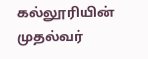கல்லூரியின் முதல்வர்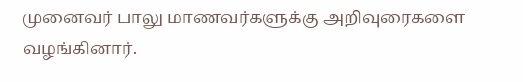முனைவர் பாலு மாணவர்களுக்கு அறிவுரைகளை வழங்கினார்.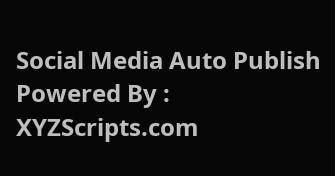Social Media Auto Publish Powered By : XYZScripts.com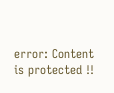error: Content is protected !!